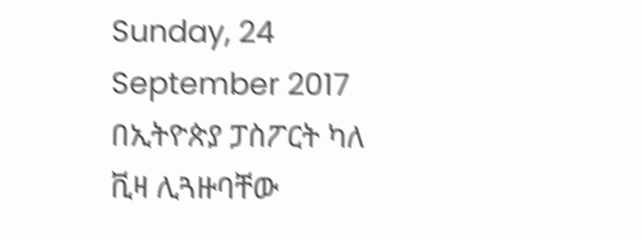Sunday, 24 September 2017
በኢትዮጵያ ፓስፖርት ካለ ቪዛ ሊጓዙባቸው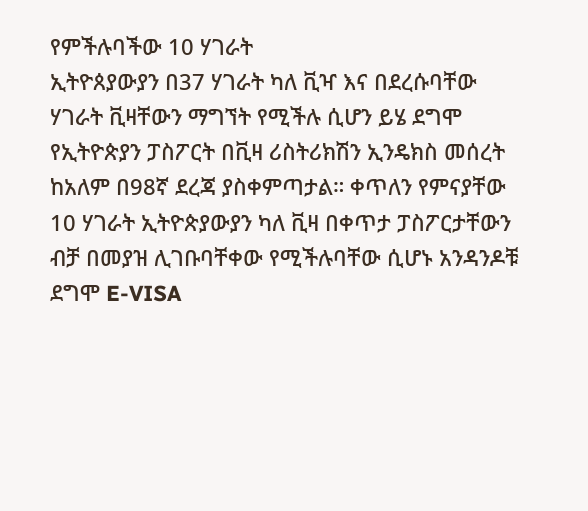የምችሉባችው 10 ሃገራት
ኢትዮጰያውያን በ37 ሃገራት ካለ ቪዣ እና በደረሱባቸው ሃገራት ቪዛቸውን ማግኘት የሚችሉ ሲሆን ይሄ ደግሞ የኢትዮጵያን ፓስፖርት በቪዛ ሪስትሪክሽን ኢንዴክስ መሰረት ከአለም በ98ኛ ደረጃ ያስቀምጣታል። ቀጥለን የምናያቸው 10 ሃገራት ኢትዮጵያውያን ካለ ቪዛ በቀጥታ ፓስፖርታቸውን ብቻ በመያዝ ሊገቡባቸቀው የሚችሉባቸው ሲሆኑ አንዳንዶቹ ደግሞ E-VISA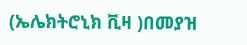(ኤሌክትሮኒክ ቪዛ )በመያዝ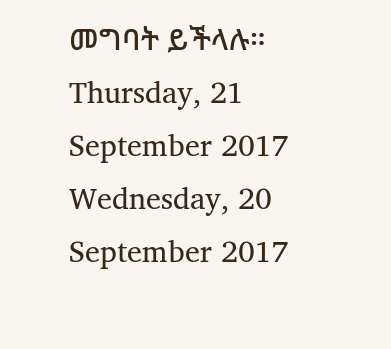መግባት ይችላሉ።
Thursday, 21 September 2017
Wednesday, 20 September 2017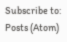Subscribe to:
Posts (Atom)